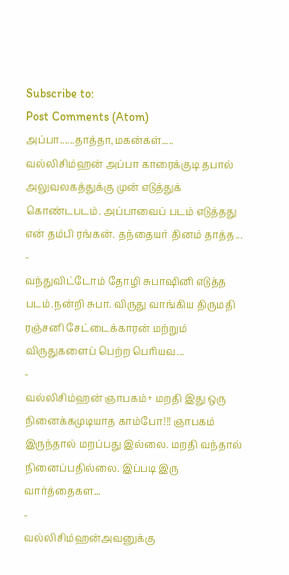Subscribe to:
Post Comments (Atom)
அப்பா......தாத்தா,மகன்கள்.....
வல்லிசிம்ஹன் அப்பா காரைக்குடி தபால் அலுவலகத்துக்கு முன் எடுத்துக் கொண்டபடம். அப்பாவைப் படம் எடுத்தது என் தம்பி ரங்கன். தந்தையர் தினம் தாத்த...
-
வந்துவிட்டோம் தோழி சுபாஷினி எடுத்த படம்.நன்றி சுபா. விருது வாங்கிய திருமதி ரஞ்சனி சேட்டைக்காரன் மற்றும் விருதுகளைப் பெற்ற பெரியவ...
-
வல்லிசிம்ஹன் ஞாபகம்+ மறதி இது ஒரு நினைக்கமுடியாத காம்போ!!! ஞாபகம் இருந்தால் மறப்பது இல்லை. மறதி வந்தால் நினைப்பதில்லை. இப்படி இரு வார்த்தைகள...
-
வல்லிசிம்ஹன்அவனுக்கு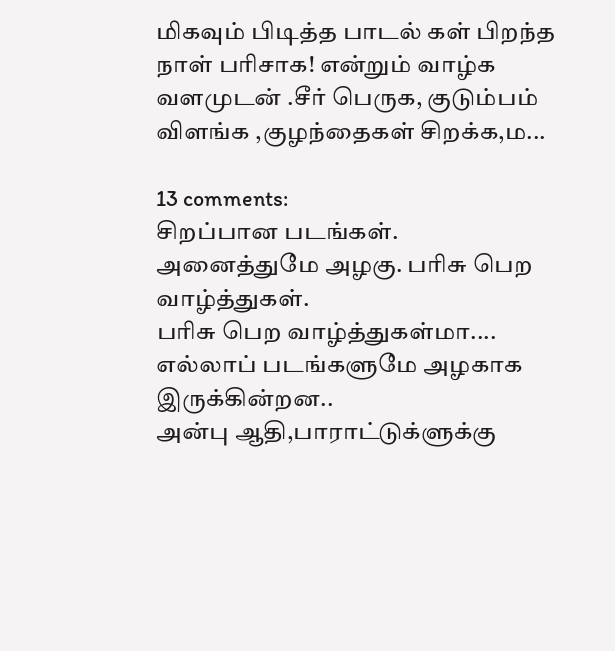மிகவும் பிடித்த பாடல் கள் பிறந்த நாள் பரிசாக! என்றும் வாழ்க வளமுடன் .சீர் பெருக, குடும்பம் விளங்க ,குழந்தைகள் சிறக்க,ம...

13 comments:
சிறப்பான படங்கள். அனைத்துமே அழகு. பரிசு பெற வாழ்த்துகள்.
பரிசு பெற வாழ்த்துகள்மா....
எல்லாப் படங்களுமே அழகாக இருக்கின்றன..
அன்பு ஆதி,பாராட்டுக்ளுக்கு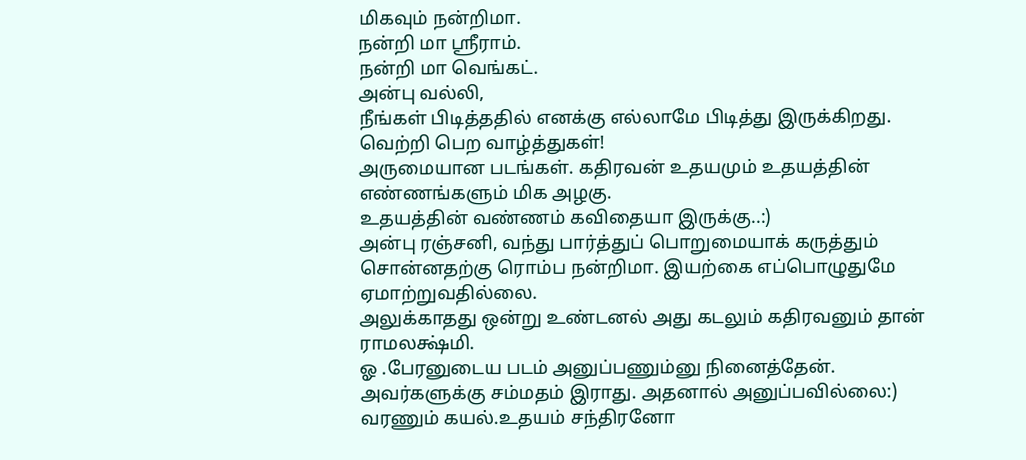மிகவும் நன்றிமா.
நன்றி மா ஸ்ரீராம்.
நன்றி மா வெங்கட்.
அன்பு வல்லி,
நீங்கள் பிடித்ததில் எனக்கு எல்லாமே பிடித்து இருக்கிறது.
வெற்றி பெற வாழ்த்துகள்!
அருமையான படங்கள். கதிரவன் உதயமும் உதயத்தின் எண்ணங்களும் மிக அழகு.
உதயத்தின் வண்ணம் கவிதையா இருக்கு..:)
அன்பு ரஞ்சனி, வந்து பார்த்துப் பொறுமையாக் கருத்தும் சொன்னதற்கு ரொம்ப நன்றிமா. இயற்கை எப்பொழுதுமே ஏமாற்றுவதில்லை.
அலுக்காதது ஒன்று உண்டனல் அது கடலும் கதிரவனும் தான் ராமலக்ஷ்மி.
ஓ .பேரனுடைய படம் அனுப்பணும்னு நினைத்தேன்.
அவர்களுக்கு சம்மதம் இராது. அதனால் அனுப்பவில்லை:)
வரணும் கயல்.உதயம் சந்திரனோ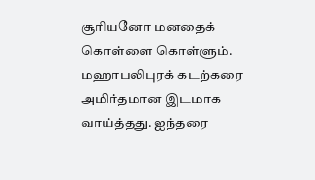சூரியனோ மனதைக் கொள்ளை கொள்ளும். மஹாபலிபுரக் கடற்கரை அமிர்தமான இடமாக வாய்த்தது. ஐந்தரை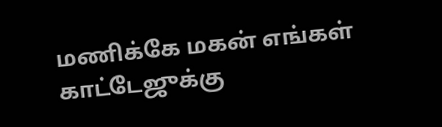மணிக்கே மகன் எங்கள் காட்டேஜுக்கு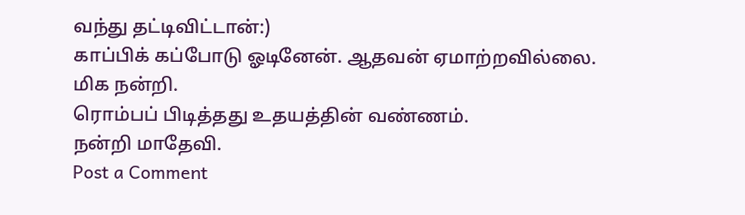வந்து தட்டிவிட்டான்:)
காப்பிக் கப்போடு ஓடினேன். ஆதவன் ஏமாற்றவில்லை.
மிக நன்றி.
ரொம்பப் பிடித்தது உதயத்தின் வண்ணம்.
நன்றி மாதேவி.
Post a Comment